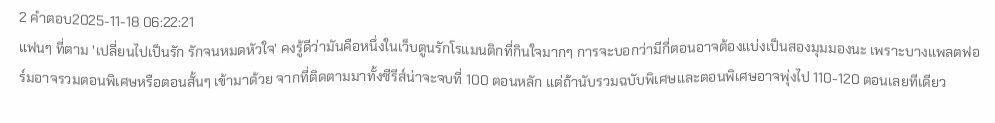2 คำตอบ2025-11-18 06:22:21
แฟนๆ ที่ตาม 'เปลี่ยนไปเป็นรัก รักจนหมดหัวใจ' คงรู้ดีว่ามันคือหนึ่งในเว็บตูนรักโรแมนติกที่กินใจมากๆ การจะบอกว่ามีกี่ตอนอาจต้องแบ่งเป็นสองมุมมองนะ เพราะบางแพลตฟอร์มอาจรวมตอนพิเศษหรือตอนสั้นๆ เข้ามาด้วย จากที่ติดตามมาทั้งซีรีส์น่าจะจบที่ 100 ตอนหลัก แต่ถ้านับรวมฉบับพิเศษและตอนพิเศษอาจพุ่งไป 110-120 ตอนเลยทีเดียว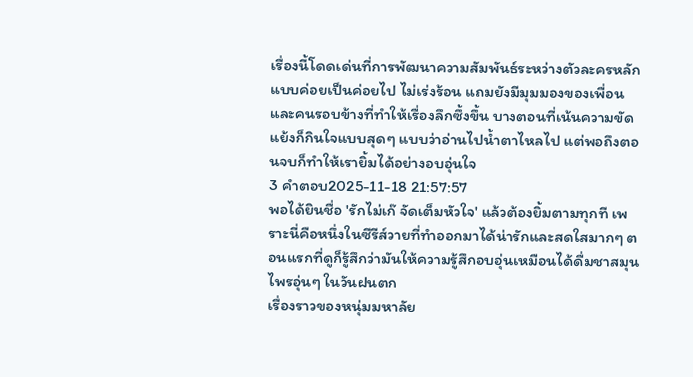เรื่องนี้โดดเด่นที่การพัฒนาความสัมพันธ์ระหว่างตัวละครหลักแบบค่อยเป็นค่อยไป ไม่เร่งร้อน แถมยังมีมุมมองของเพื่อนและคนรอบข้างที่ทำให้เรื่องลึกซึ้งขึ้น บางตอนที่เน้นความขัดแย้งก็กินใจแบบสุดๆ แบบว่าอ่านไปน้ำตาไหลไป แต่พอถึงตอนจบก็ทำให้เรายิ้มได้อย่างอบอุ่นใจ
3 คำตอบ2025-11-18 21:57:57
พอได้ยินชื่อ 'รักไม่เก๊ จัดเต็มหัวใจ' แล้วต้องยิ้มตามทุกที เพราะนี่คือหนึ่งในซีรีส์วายที่ทำออกมาได้น่ารักและสดใสมากๆ ตอนแรกที่ดูก็รู้สึกว่ามันให้ความรู้สึกอบอุ่นเหมือนได้ดื่มชาสมุนไพรอุ่นๆ ในวันฝนตก
เรื่องราวของหนุ่มมหาลัย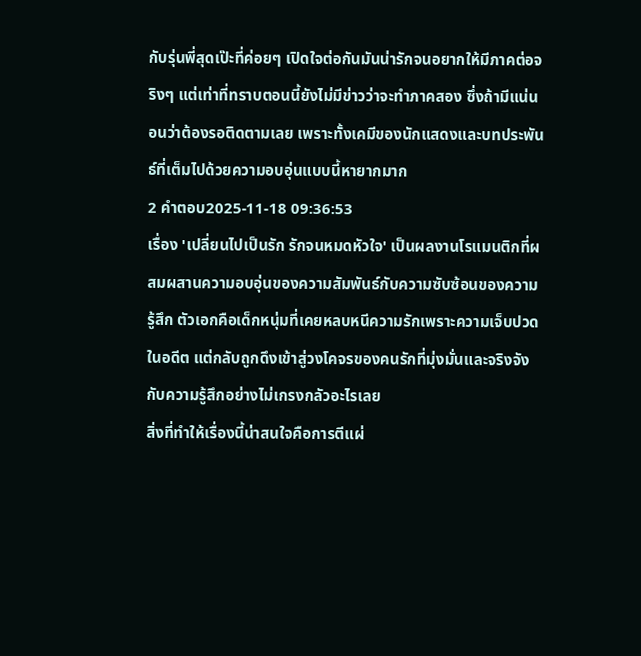กับรุ่นพี่สุดเป๊ะที่ค่อยๆ เปิดใจต่อกันมันน่ารักจนอยากให้มีภาคต่อจริงๆ แต่เท่าที่ทราบตอนนี้ยังไม่มีข่าวว่าจะทำภาคสอง ซึ่งถ้ามีแน่นอนว่าต้องรอติดตามเลย เพราะทั้งเคมีของนักแสดงและบทประพันธ์ที่เต็มไปด้วยความอบอุ่นแบบนี้หายากมาก
2 คำตอบ2025-11-18 09:36:53
เรื่อง 'เปลี่ยนไปเป็นรัก รักจนหมดหัวใจ' เป็นผลงานโรแมนติกที่ผสมผสานความอบอุ่นของความสัมพันธ์กับความซับซ้อนของความรู้สึก ตัวเอกคือเด็กหนุ่มที่เคยหลบหนีความรักเพราะความเจ็บปวดในอดีต แต่กลับถูกดึงเข้าสู่วงโคจรของคนรักที่มุ่งมั่นและจริงจังกับความรู้สึกอย่างไม่เกรงกลัวอะไรเลย
สิ่งที่ทำให้เรื่องนี้น่าสนใจคือการตีแผ่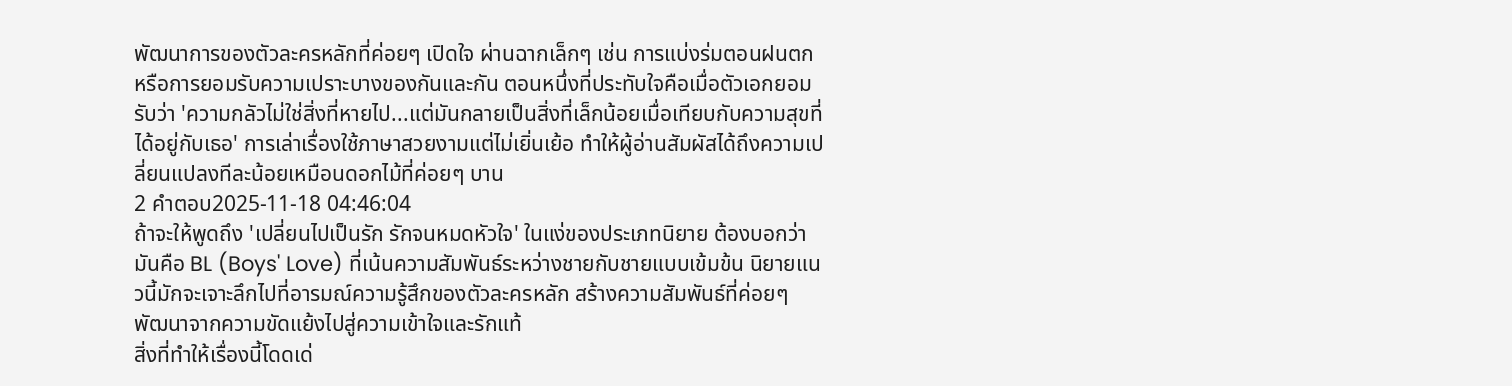พัฒนาการของตัวละครหลักที่ค่อยๆ เปิดใจ ผ่านฉากเล็กๆ เช่น การแบ่งร่มตอนฝนตก หรือการยอมรับความเปราะบางของกันและกัน ตอนหนึ่งที่ประทับใจคือเมื่อตัวเอกยอมรับว่า 'ความกลัวไม่ใช่สิ่งที่หายไป...แต่มันกลายเป็นสิ่งที่เล็กน้อยเมื่อเทียบกับความสุขที่ได้อยู่กับเธอ' การเล่าเรื่องใช้ภาษาสวยงามแต่ไม่เยิ่นเย้อ ทำให้ผู้อ่านสัมผัสได้ถึงความเปลี่ยนแปลงทีละน้อยเหมือนดอกไม้ที่ค่อยๆ บาน
2 คำตอบ2025-11-18 04:46:04
ถ้าจะให้พูดถึง 'เปลี่ยนไปเป็นรัก รักจนหมดหัวใจ' ในแง่ของประเภทนิยาย ต้องบอกว่ามันคือ BL (Boys' Love) ที่เน้นความสัมพันธ์ระหว่างชายกับชายแบบเข้มข้น นิยายแนวนี้มักจะเจาะลึกไปที่อารมณ์ความรู้สึกของตัวละครหลัก สร้างความสัมพันธ์ที่ค่อยๆ พัฒนาจากความขัดแย้งไปสู่ความเข้าใจและรักแท้
สิ่งที่ทำให้เรื่องนี้โดดเด่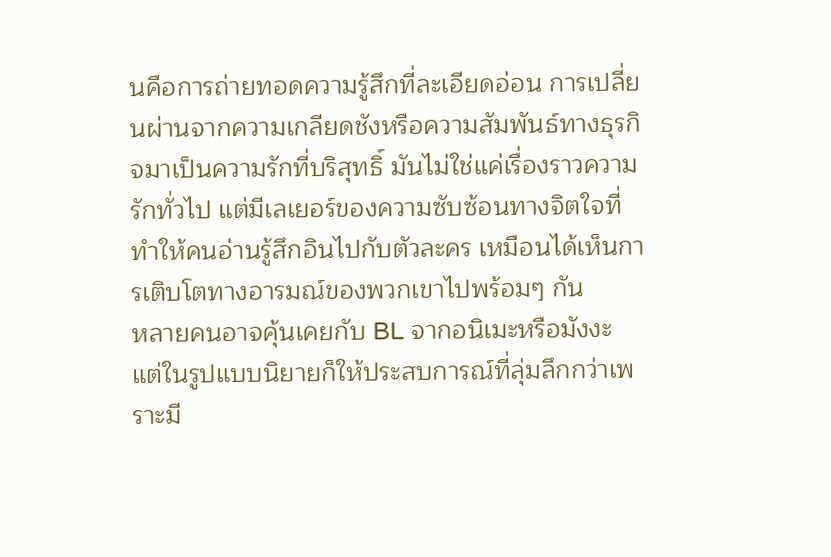นคือการถ่ายทอดความรู้สึกที่ละเอียดอ่อน การเปลี่ยนผ่านจากความเกลียดชังหรือความสัมพันธ์ทางธุรกิจมาเป็นความรักที่บริสุทธิ์ มันไม่ใช่แค่เรื่องราวความรักทั่วไป แต่มีเลเยอร์ของความซับซ้อนทางจิตใจที่ทำให้คนอ่านรู้สึกอินไปกับตัวละคร เหมือนได้เห็นการเติบโตทางอารมณ์ของพวกเขาไปพร้อมๆ กัน
หลายคนอาจคุ้นเคยกับ BL จากอนิเมะหรือมังงะ แต่ในรูปแบบนิยายก็ให้ประสบการณ์ที่ลุ่มลึกกว่าเพราะมี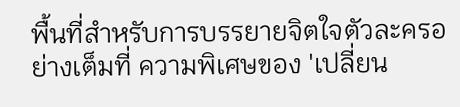พื้นที่สำหรับการบรรยายจิตใจตัวละครอย่างเต็มที่ ความพิเศษของ 'เปลี่ยน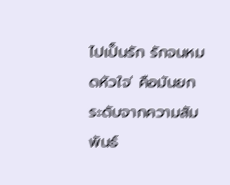ไปเป็นรัก รักจนหมดหัวใจ' คือมันยกระดับจากความสัมพันธ์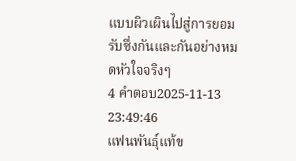แบบผิวเผินไปสู่การยอมรับซึ่งกันและกันอย่างหมดหัวใจจริงๆ
4 คำตอบ2025-11-13 23:49:46
แฟนพันธุ์แท้ข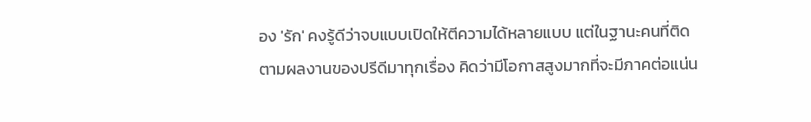อง 'รัก' คงรู้ดีว่าจบแบบเปิดให้ตีความได้หลายแบบ แต่ในฐานะคนที่ติดตามผลงานของปรีดีมาทุกเรื่อง คิดว่ามีโอกาสสูงมากที่จะมีภาคต่อแน่น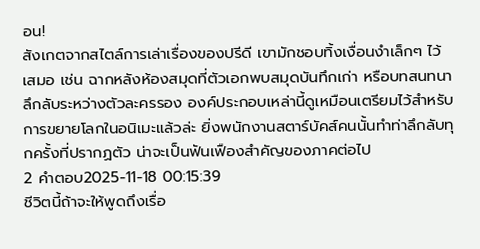อน!
สังเกตจากสไตล์การเล่าเรื่องของปรีดี เขามักชอบทิ้งเงื่อนงำเล็กๆ ไว้เสมอ เช่น ฉากหลังห้องสมุดที่ตัวเอกพบสมุดบันทึกเก่า หรือบทสนทนาลึกลับระหว่างตัวละครรอง องค์ประกอบเหล่านี้ดูเหมือนเตรียมไว้สำหรับการขยายโลกในอนิเมะแล้วล่ะ ยิ่งพนักงานสตาร์บัคส์คนนั้นทำท่าลึกลับทุกครั้งที่ปรากฏตัว น่าจะเป็นฟันเฟืองสำคัญของภาคต่อไป
2 คำตอบ2025-11-18 00:15:39
ชีวิตนี้ถ้าจะให้พูดถึงเรื่อ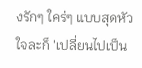งรักๆ ใคร่ๆ แบบสุดหัวใจละก็ 'เปลี่ยนไปเป็น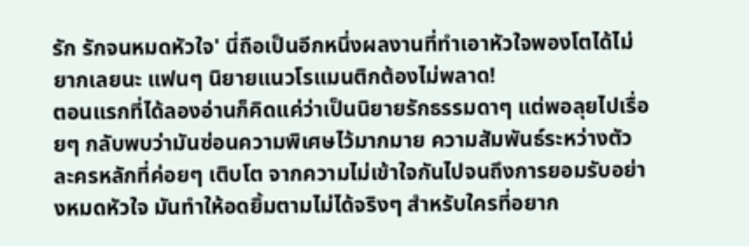รัก รักจนหมดหัวใจ' นี่ถือเป็นอีกหนึ่งผลงานที่ทำเอาหัวใจพองโตได้ไม่ยากเลยนะ แฟนๆ นิยายแนวโรแมนติกต้องไม่พลาด!
ตอนแรกที่ได้ลองอ่านก็คิดแค่ว่าเป็นนิยายรักธรรมดาๆ แต่พอลุยไปเรื่อยๆ กลับพบว่ามันซ่อนความพิเศษไว้มากมาย ความสัมพันธ์ระหว่างตัวละครหลักที่ค่อยๆ เติบโต จากความไม่เข้าใจกันไปจนถึงการยอมรับอย่างหมดหัวใจ มันทำให้อดยิ้มตามไม่ได้จริงๆ สำหรับใครที่อยาก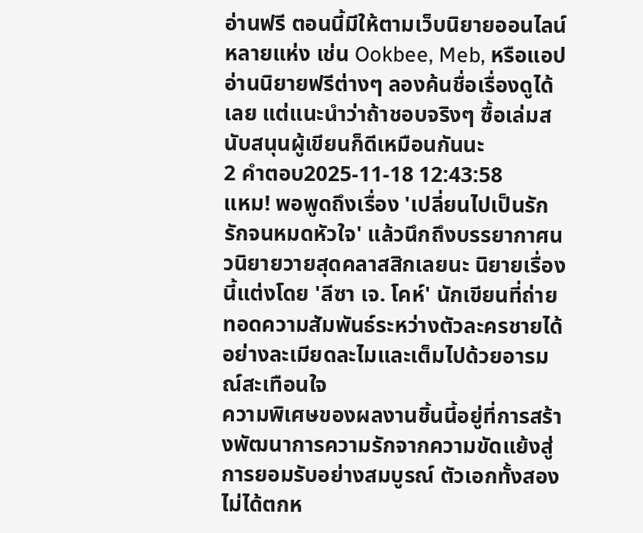อ่านฟรี ตอนนี้มีให้ตามเว็บนิยายออนไลน์หลายแห่ง เช่น Ookbee, Meb, หรือแอปอ่านนิยายฟรีต่างๆ ลองค้นชื่อเรื่องดูได้เลย แต่แนะนำว่าถ้าชอบจริงๆ ซื้อเล่มสนับสนุนผู้เขียนก็ดีเหมือนกันนะ
2 คำตอบ2025-11-18 12:43:58
แหม! พอพูดถึงเรื่อง 'เปลี่ยนไปเป็นรัก รักจนหมดหัวใจ' แล้วนึกถึงบรรยากาศนวนิยายวายสุดคลาสสิกเลยนะ นิยายเรื่องนี้แต่งโดย 'ลีซา เจ. โคห์' นักเขียนที่ถ่ายทอดความสัมพันธ์ระหว่างตัวละครชายได้อย่างละเมียดละไมและเต็มไปด้วยอารมณ์สะเทือนใจ
ความพิเศษของผลงานชิ้นนี้อยู่ที่การสร้างพัฒนาการความรักจากความขัดแย้งสู่การยอมรับอย่างสมบูรณ์ ตัวเอกทั้งสองไม่ได้ตกห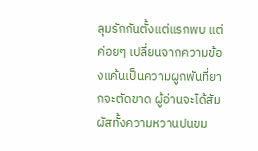ลุมรักกันตั้งแต่แรกพบ แต่ค่อยๆ เปลี่ยนจากความข้องแค้นเป็นความผูกพันที่ยากจะตัดขาด ผู้อ่านจะได้สัมผัสทั้งความหวานปนขม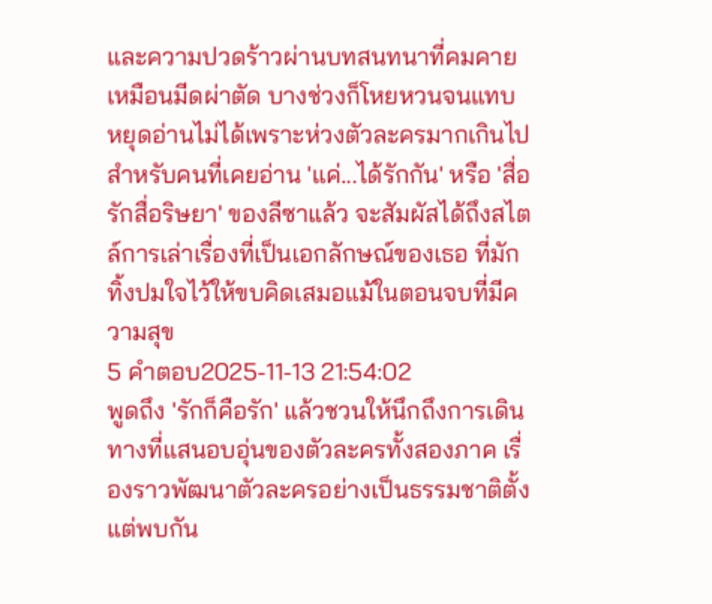และความปวดร้าวผ่านบทสนทนาที่คมคายเหมือนมีดผ่าตัด บางช่วงก็โหยหวนจนแทบหยุดอ่านไม่ได้เพราะห่วงตัวละครมากเกินไป
สำหรับคนที่เคยอ่าน 'แค่...ได้รักกัน' หรือ 'สื่อรักสื่อริษยา' ของลีซาแล้ว จะสัมผัสได้ถึงสไตล์การเล่าเรื่องที่เป็นเอกลักษณ์ของเธอ ที่มักทิ้งปมใจไว้ให้ขบคิดเสมอแม้ในตอนจบที่มีความสุข
5 คำตอบ2025-11-13 21:54:02
พูดถึง 'รักก็คือรัก' แล้วชวนให้นึกถึงการเดินทางที่แสนอบอุ่นของตัวละครทั้งสองภาค เรื่องราวพัฒนาตัวละครอย่างเป็นธรรมชาติตั้งแต่พบกัน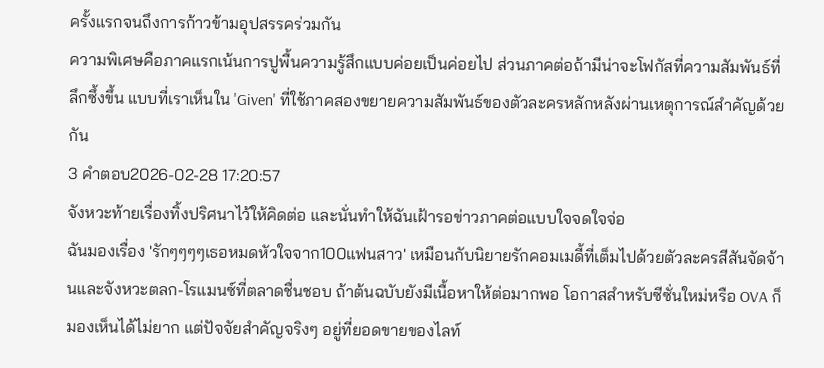ครั้งแรกจนถึงการก้าวข้ามอุปสรรคร่วมกัน
ความพิเศษคือภาคแรกเน้นการปูพื้นความรู้สึกแบบค่อยเป็นค่อยไป ส่วนภาคต่อถ้ามีน่าจะโฟกัสที่ความสัมพันธ์ที่ลึกซึ้งขึ้น แบบที่เราเห็นใน 'Given' ที่ใช้ภาคสองขยายความสัมพันธ์ของตัวละครหลักหลังผ่านเหตุการณ์สำคัญด้วยกัน
3 คำตอบ2026-02-28 17:20:57
จังหวะท้ายเรื่องทิ้งปริศนาไว้ให้คิดต่อ และนั่นทำให้ฉันเฝ้ารอข่าวภาคต่อแบบใจจดใจจ่อ
ฉันมองเรื่อง 'รักๆๆๆๆเธอหมดหัวใจจาก100แฟนสาว' เหมือนกับนิยายรักคอมเมดี้ที่เต็มไปด้วยตัวละครสีสันจัดจ้านและจังหวะตลก-โรแมนซ์ที่ตลาดชื่นชอบ ถ้าต้นฉบับยังมีเนื้อหาให้ต่อมากพอ โอกาสสำหรับซีซั่นใหม่หรือ OVA ก็มองเห็นได้ไม่ยาก แต่ปัจจัยสำคัญจริงๆ อยู่ที่ยอดขายของไลท์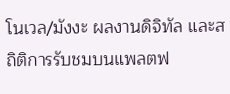โนเวล/มังงะ ผลงานดิจิทัล และสถิติการรับชมบนแพลตฟ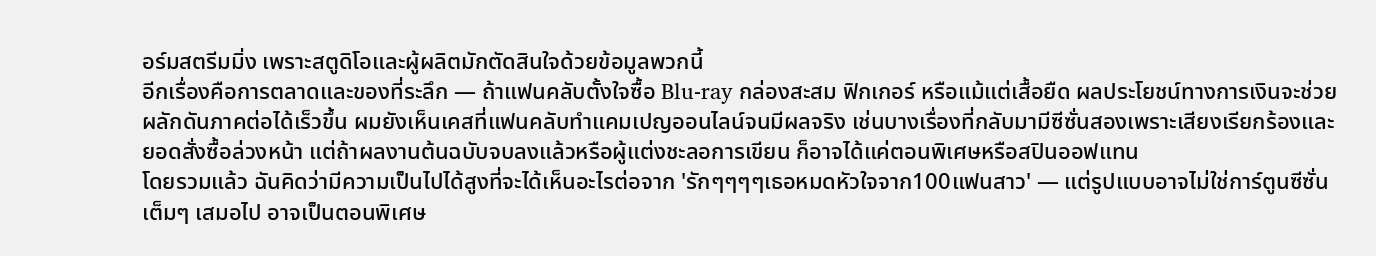อร์มสตรีมมิ่ง เพราะสตูดิโอและผู้ผลิตมักตัดสินใจด้วยข้อมูลพวกนี้
อีกเรื่องคือการตลาดและของที่ระลึก — ถ้าแฟนคลับตั้งใจซื้อ Blu-ray กล่องสะสม ฟิกเกอร์ หรือแม้แต่เสื้อยืด ผลประโยชน์ทางการเงินจะช่วยผลักดันภาคต่อได้เร็วขึ้น ผมยังเห็นเคสที่แฟนคลับทำแคมเปญออนไลน์จนมีผลจริง เช่นบางเรื่องที่กลับมามีซีซั่นสองเพราะเสียงเรียกร้องและยอดสั่งซื้อล่วงหน้า แต่ถ้าผลงานต้นฉบับจบลงแล้วหรือผู้แต่งชะลอการเขียน ก็อาจได้แค่ตอนพิเศษหรือสปินออฟแทน
โดยรวมแล้ว ฉันคิดว่ามีความเป็นไปได้สูงที่จะได้เห็นอะไรต่อจาก 'รักๆๆๆๆเธอหมดหัวใจจาก100แฟนสาว' — แต่รูปแบบอาจไม่ใช่การ์ตูนซีซั่นเต็มๆ เสมอไป อาจเป็นตอนพิเศษ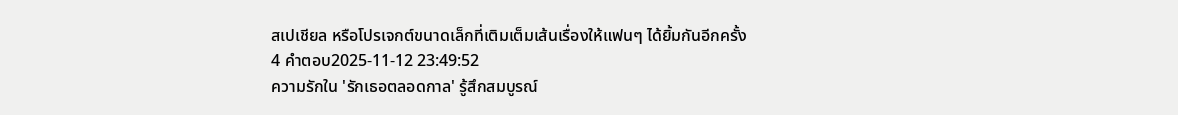สเปเชียล หรือโปรเจกต์ขนาดเล็กที่เติมเต็มเส้นเรื่องให้แฟนๆ ได้ยิ้มกันอีกครั้ง
4 คำตอบ2025-11-12 23:49:52
ความรักใน 'รักเธอตลอดกาล' รู้สึกสมบูรณ์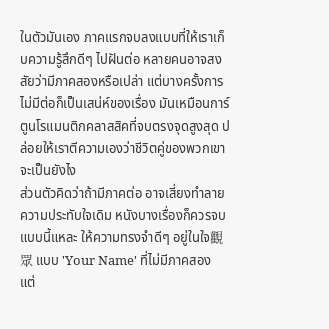ในตัวมันเอง ภาคแรกจบลงแบบที่ให้เราเก็บความรู้สึกดีๆ ไปฝันต่อ หลายคนอาจสงสัยว่ามีภาคสองหรือเปล่า แต่บางครั้งการไม่มีต่อก็เป็นเสน่ห์ของเรื่อง มันเหมือนการ์ตูนโรแมนติกคลาสสิคที่จบตรงจุดสูงสุด ปล่อยให้เราตีความเองว่าชีวิตคู่ของพวกเขาจะเป็นยังไง
ส่วนตัวคิดว่าถ้ามีภาคต่อ อาจเสี่ยงทำลายความประทับใจเดิม หนังบางเรื่องก็ควรจบแบบนี้แหละ ให้ความทรงจำดีๆ อยู่ในใจ觀眾 แบบ 'Your Name' ที่ไม่มีภาคสอง แต่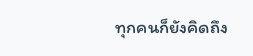ทุกคนก็ยังคิดถึง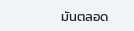มันตลอด